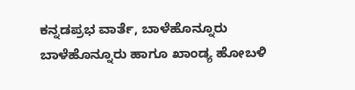ಕನ್ನಡಪ್ರಭ ವಾರ್ತೆ, ಬಾಳೆಹೊನ್ನೂರು
ಬಾಳೆಹೊನ್ನೂರು ಹಾಗೂ ಖಾಂಡ್ಯ ಹೋಬಳಿ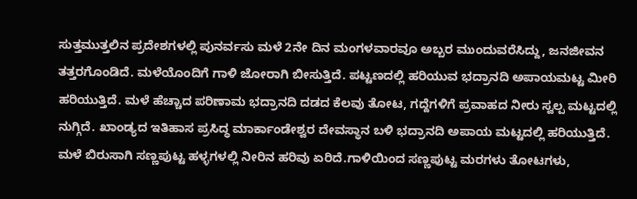ಸುತ್ತಮುತ್ತಲಿನ ಪ್ರದೇಶಗಳಲ್ಲಿ ಪುನರ್ವಸು ಮಳೆ 2ನೇ ದಿನ ಮಂಗಳವಾರವೂ ಅಬ್ಬರ ಮುಂದುವರೆಸಿದ್ದು, ಜನಜೀವನ ತತ್ತರಗೊಂಡಿದೆ. ಮಳೆಯೊಂದಿಗೆ ಗಾಳಿ ಜೋರಾಗಿ ಬೀಸುತ್ತಿದೆ. ಪಟ್ಟಣದಲ್ಲಿ ಹರಿಯುವ ಭದ್ರಾನದಿ ಅಪಾಯಮಟ್ಟ ಮೀರಿ ಹರಿಯುತ್ತಿದೆ. ಮಳೆ ಹೆಚ್ಚಾದ ಪರಿಣಾಮ ಭದ್ರಾನದಿ ದಡದ ಕೆಲವು ತೋಟ, ಗದ್ದೆಗಳಿಗೆ ಪ್ರವಾಹದ ನೀರು ಸ್ವಲ್ಪ ಮಟ್ಟದಲ್ಲಿ ನುಗ್ಗಿದೆ. ಖಾಂಡ್ಯದ ಇತಿಹಾಸ ಪ್ರಸಿದ್ಧ ಮಾರ್ಕಾಂಡೇಶ್ವರ ದೇವಸ್ಥಾನ ಬಳಿ ಭದ್ರಾನದಿ ಅಪಾಯ ಮಟ್ಟದಲ್ಲಿ ಹರಿಯುತ್ತಿದೆ. ಮಳೆ ಬಿರುಸಾಗಿ ಸಣ್ಣಪುಟ್ಟ ಹಳ್ಳಗಳಲ್ಲಿ ನೀರಿನ ಹರಿವು ಏರಿದೆ.ಗಾಳಿಯಿಂದ ಸಣ್ಣಪುಟ್ಟ ಮರಗಳು ತೋಟಗಳು,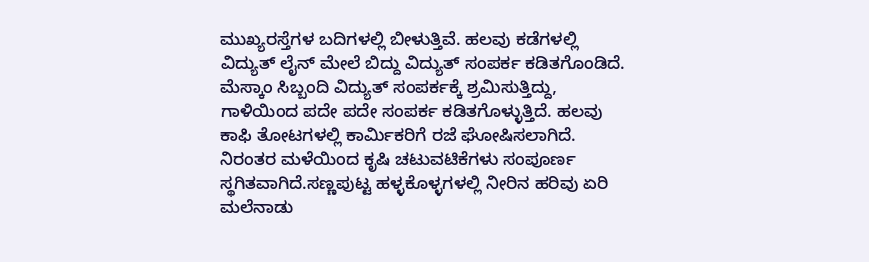ಮುಖ್ಯರಸ್ತೆಗಳ ಬದಿಗಳಲ್ಲಿ ಬೀಳುತ್ತಿವೆ. ಹಲವು ಕಡೆಗಳಲ್ಲಿ ವಿದ್ಯುತ್ ಲೈನ್ ಮೇಲೆ ಬಿದ್ದು ವಿದ್ಯುತ್ ಸಂಪರ್ಕ ಕಡಿತಗೊಂಡಿದೆ. ಮೆಸ್ಕಾಂ ಸಿಬ್ಬಂದಿ ವಿದ್ಯುತ್ ಸಂಪರ್ಕಕ್ಕೆ ಶ್ರಮಿಸುತ್ತಿದ್ದು, ಗಾಳಿಯಿಂದ ಪದೇ ಪದೇ ಸಂಪರ್ಕ ಕಡಿತಗೊಳ್ಳುತ್ತಿದೆ. ಹಲವು ಕಾಫಿ ತೋಟಗಳಲ್ಲಿ ಕಾರ್ಮಿಕರಿಗೆ ರಜೆ ಘೋಷಿಸಲಾಗಿದೆ. ನಿರಂತರ ಮಳೆಯಿಂದ ಕೃಷಿ ಚಟುವಟಿಕೆಗಳು ಸಂಪೂರ್ಣ ಸ್ಥಗಿತವಾಗಿದೆ.ಸಣ್ಣಪುಟ್ಟ ಹಳ್ಳಕೊಳ್ಳಗಳಲ್ಲಿ ನೀರಿನ ಹರಿವು ಏರಿ ಮಲೆನಾಡು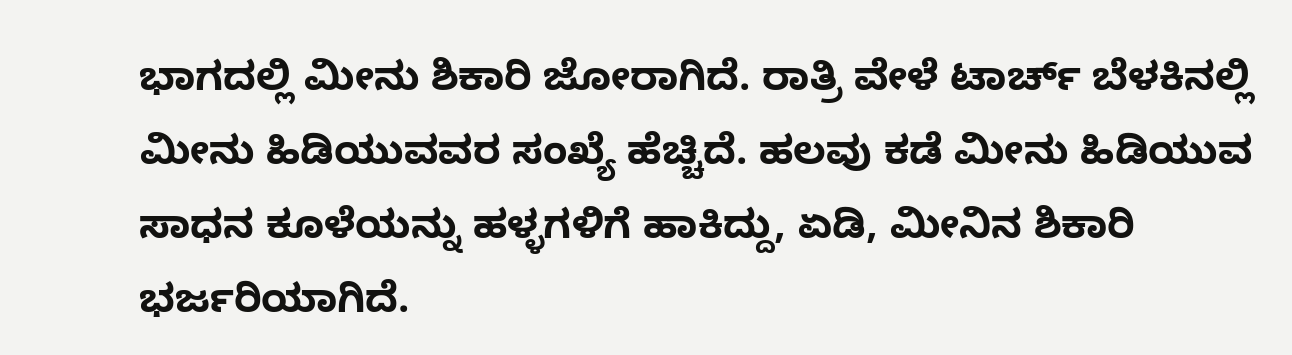ಭಾಗದಲ್ಲಿ ಮೀನು ಶಿಕಾರಿ ಜೋರಾಗಿದೆ. ರಾತ್ರಿ ವೇಳೆ ಟಾರ್ಚ್ ಬೆಳಕಿನಲ್ಲಿ ಮೀನು ಹಿಡಿಯುವವರ ಸಂಖ್ಯೆ ಹೆಚ್ಚಿದೆ. ಹಲವು ಕಡೆ ಮೀನು ಹಿಡಿಯುವ ಸಾಧನ ಕೂಳೆಯನ್ನು ಹಳ್ಳಗಳಿಗೆ ಹಾಕಿದ್ದು, ಏಡಿ, ಮೀನಿನ ಶಿಕಾರಿ ಭರ್ಜರಿಯಾಗಿದೆ.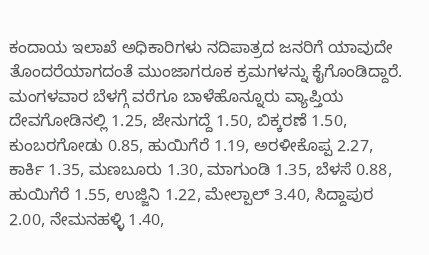ಕಂದಾಯ ಇಲಾಖೆ ಅಧಿಕಾರಿಗಳು ನದಿಪಾತ್ರದ ಜನರಿಗೆ ಯಾವುದೇ ತೊಂದರೆಯಾಗದಂತೆ ಮುಂಜಾಗರೂಕ ಕ್ರಮಗಳನ್ನು ಕೈಗೊಂಡಿದ್ದಾರೆ. ಮಂಗಳವಾರ ಬೆಳಗ್ಗೆ ವರೆಗೂ ಬಾಳೆಹೊನ್ನೂರು ವ್ಯಾಪ್ತಿಯ ದೇವಗೋಡಿನಲ್ಲಿ 1.25, ಜೇನುಗದ್ದೆ 1.50, ಬಿಕ್ಕರಣೆ 1.50, ಕುಂಬರಗೋಡು 0.85, ಹುಯಿಗೆರೆ 1.19, ಅರಳೀಕೊಪ್ಪ 2.27, ಕಾರ್ಕಿ 1.35, ಮಣಬೂರು 1.30, ಮಾಗುಂಡಿ 1.35, ಬೆಳಸೆ 0.88, ಹುಯಿಗೆರೆ 1.55, ಉಜ್ಜಿನಿ 1.22, ಮೇಲ್ಪಾಲ್ 3.40, ಸಿದ್ದಾಪುರ 2.00, ನೇಮನಹಳ್ಳಿ 1.40,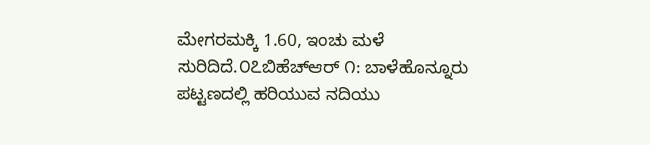ಮೇಗರಮಕ್ಕಿ 1.60, ಇಂಚು ಮಳೆ ಸುರಿದಿದೆ.೦೭ಬಿಹೆಚ್ಆರ್ ೧: ಬಾಳೆಹೊನ್ನೂರು ಪಟ್ಟಣದಲ್ಲಿ ಹರಿಯುವ ನದಿಯು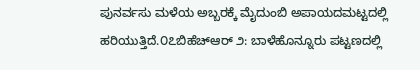ಪುನರ್ವಸು ಮಳೆಯ ಅಬ್ಬರಕ್ಕೆ ಮೈದುಂಬಿ ಅಪಾಯದಮಟ್ಟದಲ್ಲಿ ಹರಿಯುತ್ತಿದೆ.೦೭ಬಿಹೆಚ್ಆರ್ ೨: ಬಾಳೆಹೊನ್ನೂರು ಪಟ್ಟಣದಲ್ಲಿ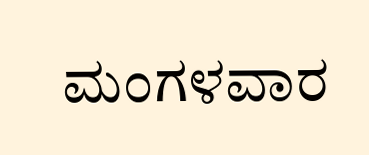ಮಂಗಳವಾರ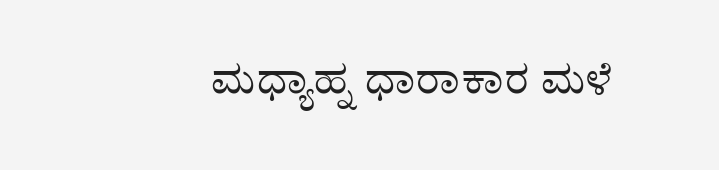ಮಧ್ಯಾಹ್ನ ಧಾರಾಕಾರ ಮಳೆ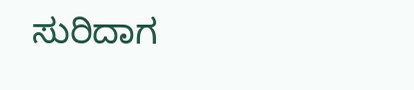ಸುರಿದಾಗ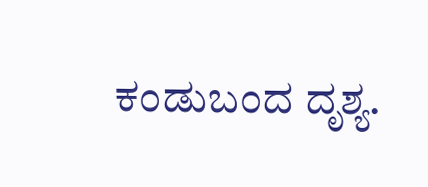ಕಂಡುಬಂದ ದೃಶ್ಯ.